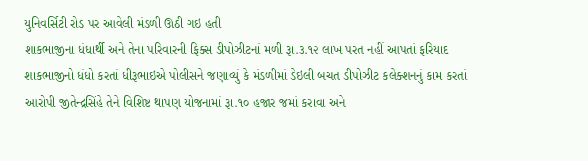યુનિવર્સિટી રોડ પર આવેલી મંડળી ઊઠી ગઇ હતી
શાકભાજીના ધંધાર્થી અને તેના પરિવારની ફિક્સ ડીપોઝીટનાં મળી રૂા.૩.૧૨ લાખ પરત નહીં આપતાં ફરિયાદ
શાકભાજીનો ધંધો કરતાં ધીરૂભાઇએ પોલીસને જણાવ્યું કે મંડળીમાં ડેઇલી બચત ડીપોઝીટ કલેક્શનનું કામ કરતાં આરોપી જીતેન્દ્રસિંહે તેને વિશિષ્ટ થાપણ યોજનામાં રૂા.૧૦ હજાર જમાં કરાવા અને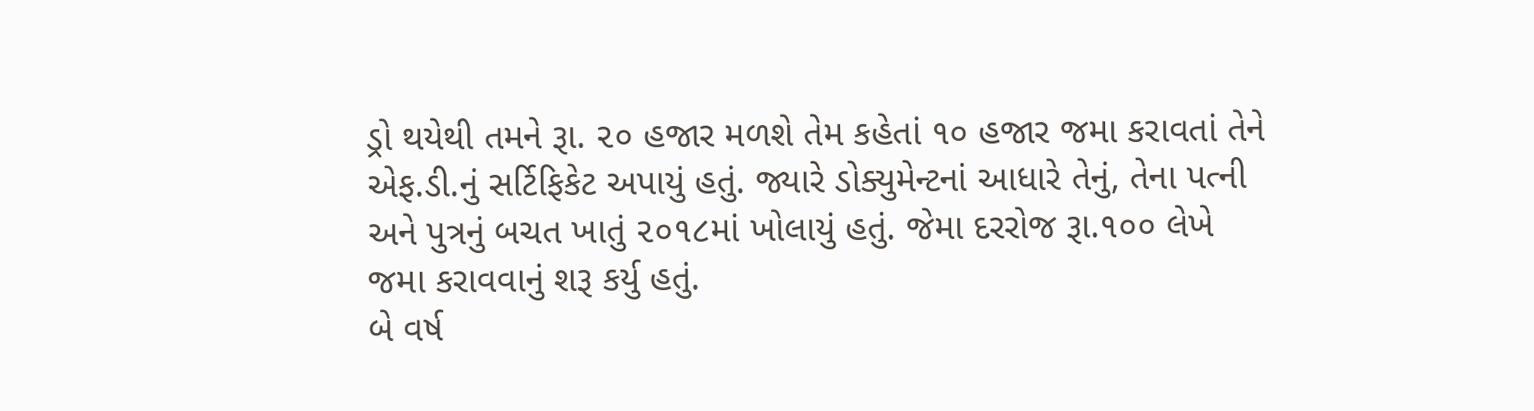ડ્રો થયેથી તમને રૂા. ૨૦ હજાર મળશે તેમ કહેતાં ૧૦ હજાર જમા કરાવતાં તેને એફ.ડી.નું સર્ટિફિકેટ અપાયું હતું. જ્યારે ડોક્યુમેન્ટનાં આધારે તેનું, તેના પત્ની અને પુત્રનું બચત ખાતું ૨૦૧૮માં ખોલાયું હતું. જેમા દરરોજ રૂા.૧૦૦ લેખે જમા કરાવવાનું શરૂ કર્યુ હતું.
બે વર્ષ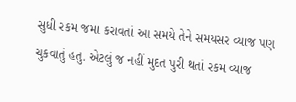સુધી રકમ જમા કરાવતાં આ સમયે તેને સમયસર વ્યાજ પણ ચુકવાતું હતુ. એટલું જ નહીં મુદત પુરી થતાં રકમ વ્યાજ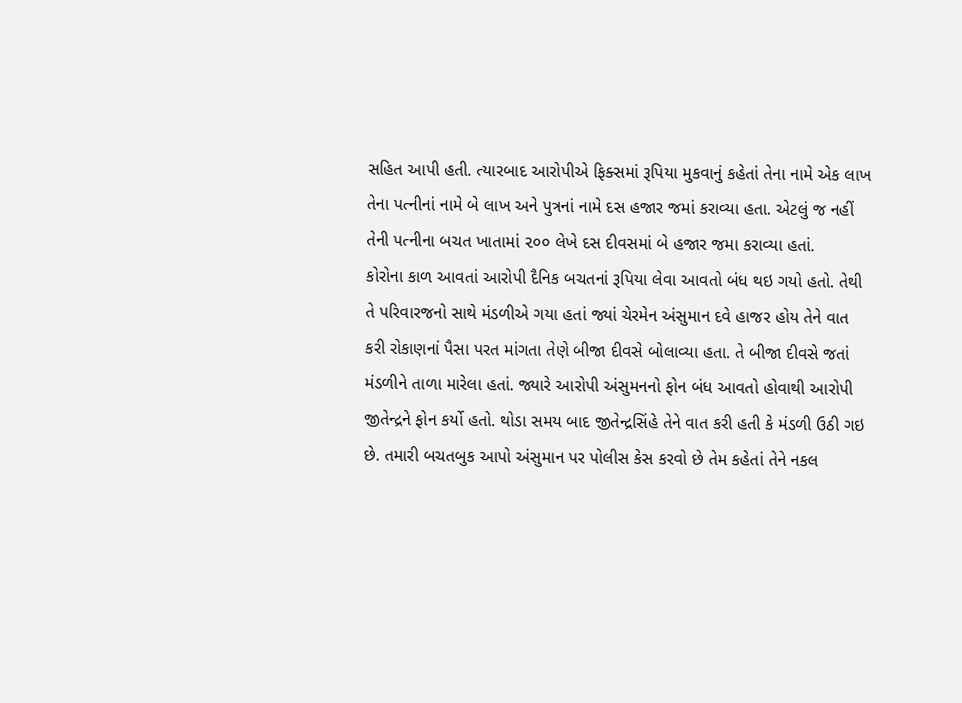સહિત આપી હતી. ત્યારબાદ આરોપીએ ફિક્સમાં રૂપિયા મુકવાનું કહેતાં તેના નામે એક લાખ તેના પત્નીનાં નામે બે લાખ અને પુત્રનાં નામે દસ હજાર જમાં કરાવ્યા હતા. એટલું જ નહીં તેની પત્નીના બચત ખાતામાં ૨૦૦ લેખે દસ દીવસમાં બે હજાર જમા કરાવ્યા હતાં.
કોરોના કાળ આવતાં આરોપી દૈનિક બચતનાં રૂપિયા લેવા આવતો બંધ થઇ ગયો હતો. તેથી તે પરિવારજનો સાથે મંડળીએ ગયા હતાં જ્યાં ચેરમેન અંસુમાન દવે હાજર હોય તેને વાત કરી રોકાણનાં પૈસા પરત માંગતા તેણે બીજા દીવસે બોલાવ્યા હતા. તે બીજા દીવસે જતાં મંડળીને તાળા મારેલા હતાં. જ્યારે આરોપી અંસુમનનો ફોન બંધ આવતો હોવાથી આરોપી જીતેન્દ્રને ફોન કર્યો હતો. થોડા સમય બાદ જીતેન્દ્રસિંહે તેને વાત કરી હતી કે મંડળી ઉઠી ગઇ છે. તમારી બચતબુક આપો અંસુમાન પર પોલીસ કેસ કરવો છે તેમ કહેતાં તેને નકલ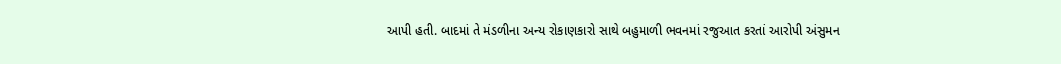આપી હતી. બાદમાં તે મંડળીના અન્ય રોકાણકારો સાથે બહુમાળી ભવનમાં રજુઆત કરતાં આરોપી અંસુમન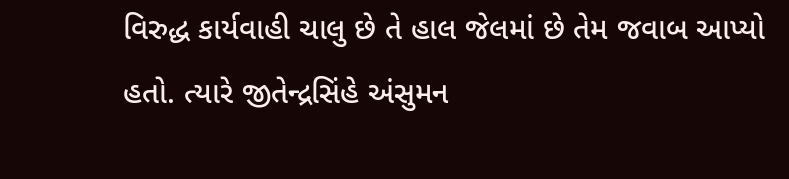વિરુદ્ધ કાર્યવાહી ચાલુ છે તે હાલ જેલમાં છે તેમ જવાબ આપ્યો હતો. ત્યારે જીતેન્દ્રસિંહે અંસુમન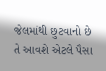જેલમાંથી છુટવાનો છે તે આવશે એટલે પૈસા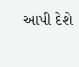આપી દેશે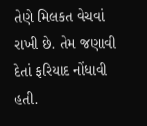તેણે મિલકત વેચવાં રાખી છે. તેમ જણાવી દેતાં ફરિયાદ નોંધાવી હતી.